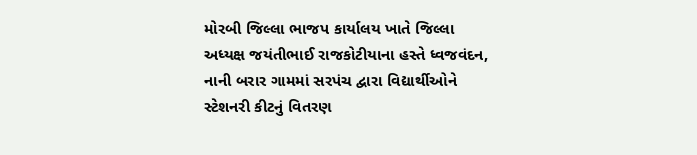મોરબી જિલ્લા ભાજપ કાર્યાલય ખાતે જિલ્લા અધ્યક્ષ જયંતીભાઈ રાજકોટીયાના હસ્તે ધ્વજવંદન, નાની બરાર ગામમાં સરપંચ દ્વારા વિદ્યાર્થીઓને સ્ટેશનરી કીટનું વિતરણ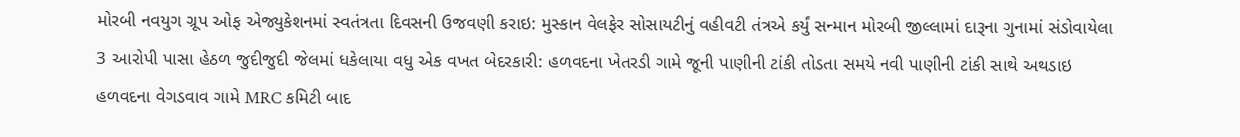મોરબી નવયુગ ગ્રૂપ ઓફ એજ્યુકેશનમાં સ્વતંત્રતા દિવસની ઉજવણી કરાઇ: મુસ્કાન વેલફેર સોસાયટીનું વહીવટી તંત્રએ કર્યું સન્માન મોરબી જીલ્લામાં દારૂના ગુનામાં સંડોવાયેલા 3 આરોપી પાસા હેઠળ જુદીજુદી જેલમાં ધકેલાયા વધુ એક વખત બેદરકારી: હળવદના ખેતરડી ગામે જૂની પાણીની ટાંકી તોડતા સમયે નવી પાણીની ટાંકી સાથે અથડાઇ હળવદના વેગડવાવ ગામે MRC કમિટી બાદ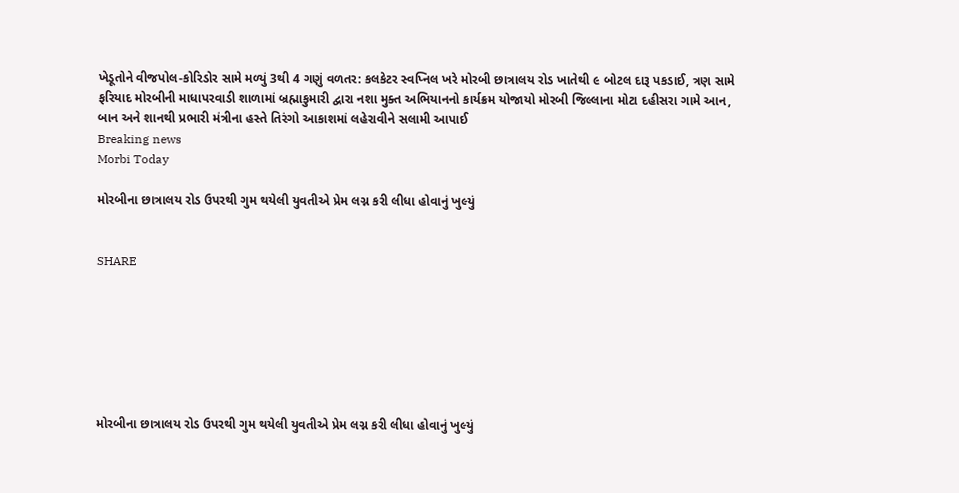ખેડૂતોને વીજપોલ-કોરિડોર સામે મળ્યું 3થી 4 ગણું વળતર: કલકેટર સ્વપ્નિલ ખરે મોરબી છાત્રાલય રોડ ખાતેથી ૯ બોટલ દારૂ પકડાઈ, ત્રણ સામે ફરિયાદ મોરબીની માધાપરવાડી શાળામાં બ્રહ્માકુમારી દ્વારા નશા મુક્ત અભિયાનનો કાર્યક્રમ યોજાયો મોરબી જિલ્લાના મોટા દહીસરા ગામે આન, બાન અને શાનથી પ્રભારી મંત્રીના હસ્તે તિરંગો આકાશમાં લહેરાવીને સલામી આપાઈ
Breaking news
Morbi Today

મોરબીના છાત્રાલય રોડ ઉપરથી ગુમ થયેલી યુવતીએ પ્રેમ લગ્ન કરી લીધા હોવાનું ખુલ્યું


SHARE







મોરબીના છાત્રાલય રોડ ઉપરથી ગુમ થયેલી યુવતીએ પ્રેમ લગ્ન કરી લીધા હોવાનું ખુલ્યું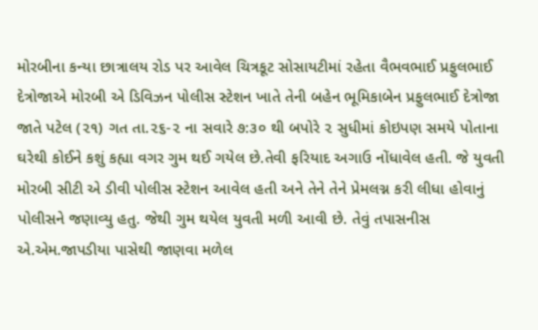મોરબીના કન્યા છાત્રાલય રોડ પર આવેલ ચિત્રકૂટ સોસાયટીમાં રહેતા વૈભવભાઈ પ્રફુલભાઈ દેત્રોજાએ મોરબી એ ડિવિઝન પોલીસ સ્ટેશન ખાતે તેની બહેન ભૂમિકાબેન પ્રફુલભાઈ દેત્રોજા જાતે પટેલ (૨૧) ગત તા.૨૬-૨ ના સવારે ૭:૩૦ થી બપોરે ૨ સુધીમાં કોઇપણ સમયે પોતાના ઘરેથી કોઈને કશું કહ્યા વગર ગુમ થઈ ગયેલ છે.તેવી ફરિયાદ અગાઉ નોંધાવેલ હતી. જે યુવતી મોરબી સીટી એ ડીવી પોલીસ સ્ટેશન આવેલ હતી અને તેને તેને પ્રેમલગ્ન કરી લીધા હોવાનું પોલીસને જણાવ્યુ હતુ. જેથી ગુમ થયેલ યુવતી મળી આવી છે. તેવું તપાસનીસ એ.એમ.જાપડીયા પાસેથી જાણવા મળેલ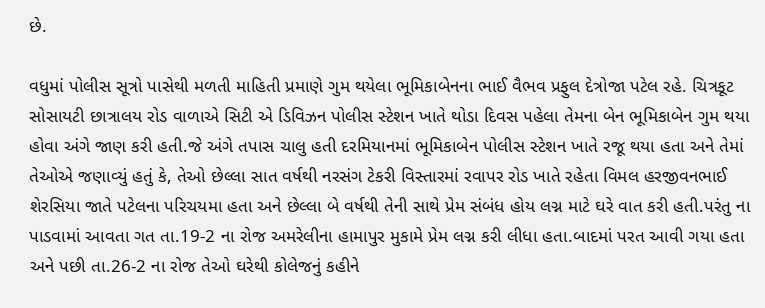છે.

વધુમાં પોલીસ સૂત્રો પાસેથી મળતી માહિતી પ્રમાણે ગુમ થયેલા ભૂમિકાબેનના ભાઈ વૈભવ પ્રફુલ દેત્રોજા પટેલ રહે. ચિત્રકૂટ સોસાયટી છાત્રાલય રોડ વાળાએ સિટી એ ડિવિઝન પોલીસ સ્ટેશન ખાતે થોડા દિવસ પહેલા તેમના બેન ભૂમિકાબેન ગુમ થયા હોવા અંગે જાણ કરી હતી.જે અંગે તપાસ ચાલુ હતી દરમિયાનમાં ભૂમિકાબેન પોલીસ સ્ટેશન ખાતે રજૂ થયા હતા અને તેમાં તેઓએ જણાવ્યું હતું કે, તેઓ છેલ્લા સાત વર્ષથી નરસંગ ટેકરી વિસ્તારમાં રવાપર રોડ ખાતે રહેતા વિમલ હરજીવનભાઈ શેરસિયા જાતે પટેલના પરિચયમા હતા અને છેલ્લા બે વર્ષથી તેની સાથે પ્રેમ સંબંધ હોય લગ્ન માટે ઘરે વાત કરી હતી.પરંતુ ના પાડવામાં આવતા ગત તા.19-2 ના રોજ અમરેલીના હામાપુર મુકામે પ્રેમ લગ્ન કરી લીધા હતા.બાદમાં પરત આવી ગયા હતા અને પછી તા.26-2 ના રોજ તેઓ ઘરેથી કોલેજનું કહીને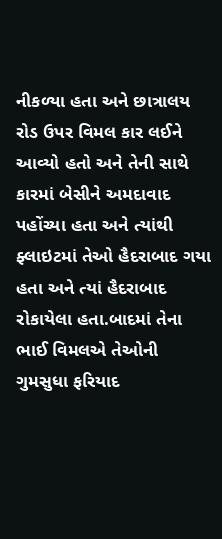નીકળ્યા હતા અને છાત્રાલય રોડ ઉપર વિમલ કાર લઈને આવ્યો હતો અને તેની સાથે કારમાં બેસીને અમદાવાદ પહોંચ્યા હતા અને ત્યાંથી ફ્લાઇટમાં તેઓ હૈદરાબાદ ગયા હતા અને ત્યાં હૈદરાબાદ રોકાયેલા હતા.બાદમાં તેના ભાઈ વિમલએ તેઓની ગુમસુધા ફરિયાદ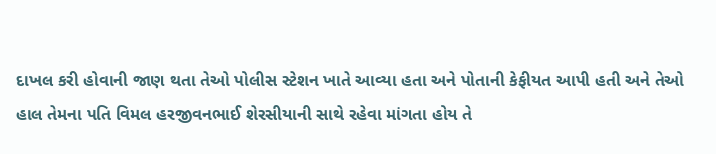દાખલ કરી હોવાની જાણ થતા તેઓ પોલીસ સ્ટેશન ખાતે આવ્યા હતા અને પોતાની કેફીયત આપી હતી અને તેઓ હાલ તેમના પતિ વિમલ હરજીવનભાઈ શેરસીયાની સાથે રહેવા માંગતા હોય તે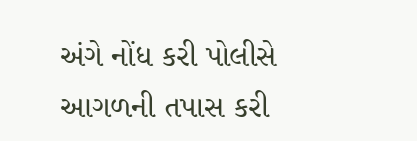અંગે નોંધ કરી પોલીસે આગળની તપાસ કરી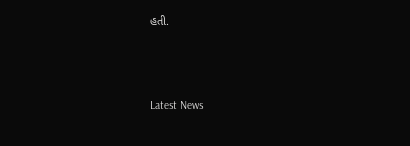હતી.






Latest News